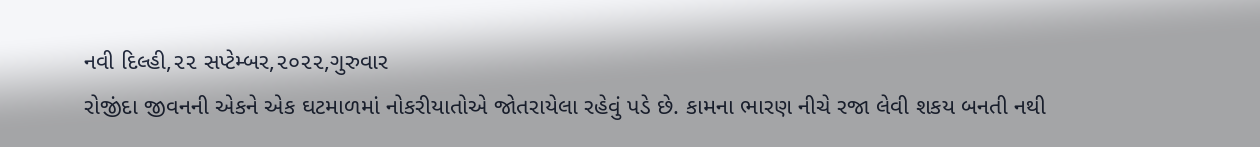નવી દિલ્હી,૨૨ સપ્ટેમ્બર,૨૦૨૨,ગુરુવાર
રોજીંદા જીવનની એકને એક ઘટમાળમાં નોકરીયાતોએ જોતરાયેલા રહેવું પડે છે. કામના ભારણ નીચે રજા લેવી શકય બનતી નથી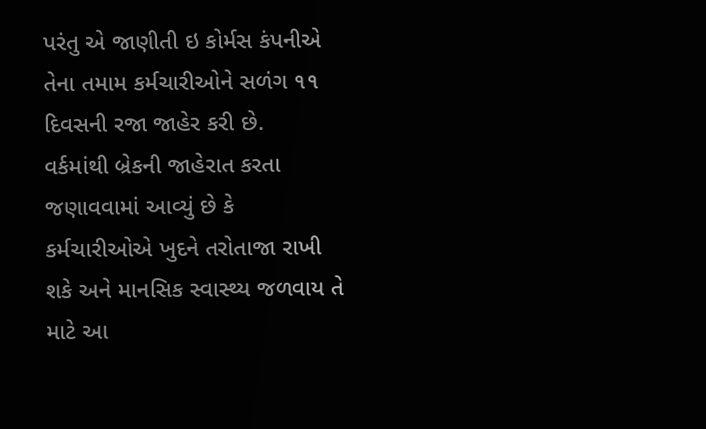પરંતુ એ જાણીતી ઇ કોર્મસ કંપનીએ તેના તમામ કર્મચારીઓને સળંગ ૧૧ દિવસની રજા જાહેર કરી છે.
વર્કમાંથી બ્રેકની જાહેરાત કરતા જણાવવામાં આવ્યું છે કે કર્મચારીઓએ ખુદને તરોતાજા રાખી શકે અને માનસિક સ્વાસ્થ્ય જળવાય તે માટે આ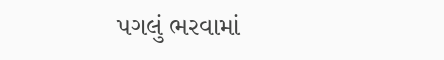પગલું ભરવામાં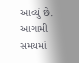આવ્યું છે. આગામી સમયમાં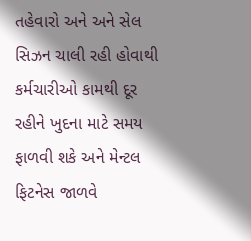તહેવારો અને અને સેલ સિઝન ચાલી રહી હોવાથી કર્મચારીઓ કામથી દૂર રહીને ખુદના માટે સમય ફાળવી શકે અને મેન્ટલ ફિટનેસ જાળવે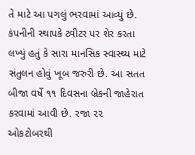તે માટે આ પગલું ભરવામાં આવ્યું છે.
કંપનીની સ્થાપકે ટ્વીટર પર શેર કરતા લખ્યું હતું કે સારા માનસિક સ્વાસ્થ્ય માટે સંતુલન હોવું ખૂબ જરુરી છે. આ સતત બીજા વર્ષે ૧૧ દિવસના બ્રેકની જાહેરાત કરવામાં આવી છે. રજા ૨૨ ઓકટોબરથી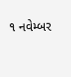૧ નવેમ્બર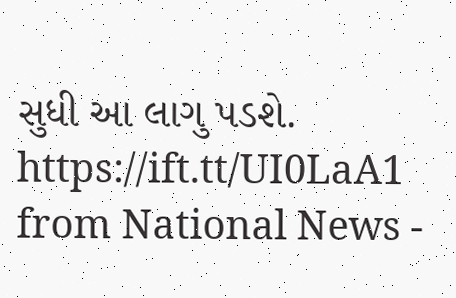સુધી આ લાગુ પડશે.
https://ift.tt/UI0LaA1 from National News -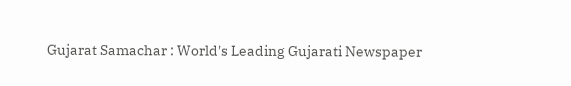Gujarat Samachar : World's Leading Gujarati Newspaper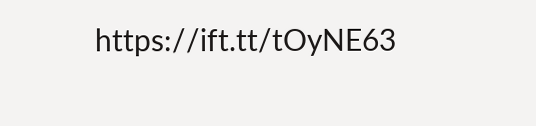https://ift.tt/tOyNE63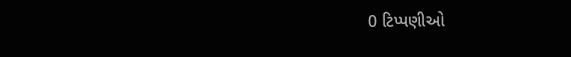0 ટિપ્પણીઓ